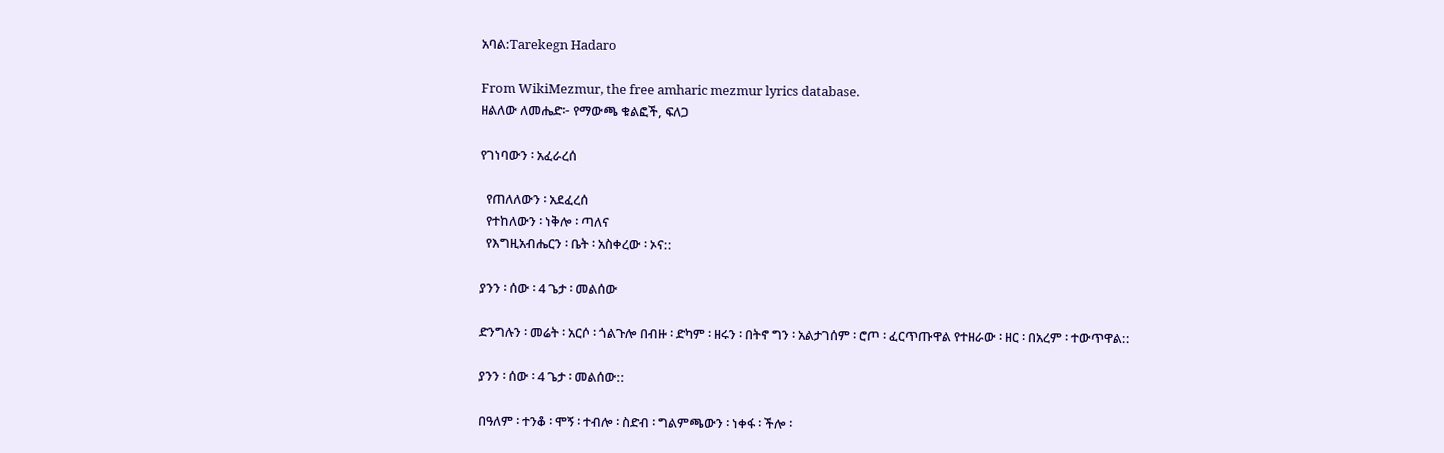አባል:Tarekegn Hadaro

From WikiMezmur, the free amharic mezmur lyrics database.
ዘልለው ለመሔድ፦ የማውጫ ቁልፎች, ፍለጋ

የገነባውን ፡ አፈራረሰ

  የጠለለውን ፡ አደፈረሰ
  የተከለውን ፡ ነቅሎ ፡ ጣለና
  የእግዚአብሔርን ፡ ቤት ፡ አስቀረው ፡ ኦና::

ያንን ፡ ሰው ፡ 4 ጌታ ፡ መልሰው

ድንግሉን ፡ መሬት ፡ አርሶ ፡ ጎልጉሎ በብዙ ፡ ድካም ፡ ዘሩን ፡ በትኖ ግን ፡ አልታገሰም ፡ ሮጦ ፡ ፈርጥጡዋል የተዘራው ፡ ዘር ፡ በአረም ፡ ተውጥዋል::

ያንን ፡ ሰው ፡ 4 ጌታ ፡ መልሰው::

በዓለም ፡ ተንቆ ፡ ሞኝ ፡ ተብሎ ፡ ስድብ ፡ ግልምጫውን ፡ ነቀፋ ፡ ችሎ ፡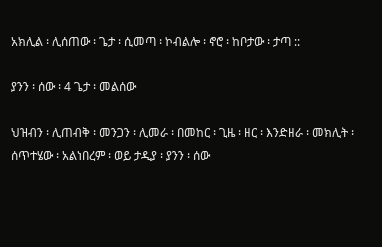አክሊል ፡ ሊሰጠው ፡ ጌታ ፡ ሲመጣ ፡ ኮብልሎ ፡ ኖሮ ፡ ከቦታው ፡ ታጣ ::

ያንን ፡ ሰው ፡ 4 ጌታ ፡ መልሰው

ህዝብን ፡ ሊጠብቅ ፡ መንጋን ፡ ሊመራ ፡ በመከር ፡ ጊዜ ፡ ዘር ፡ እንድዘራ ፡ መክሊት ፡ ሰጥተሄው ፡ አልነበረም ፡ ወይ ታዲያ ፡ ያንን ፡ ሰው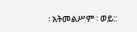፡ አትመልሥም ፡ ወይ::